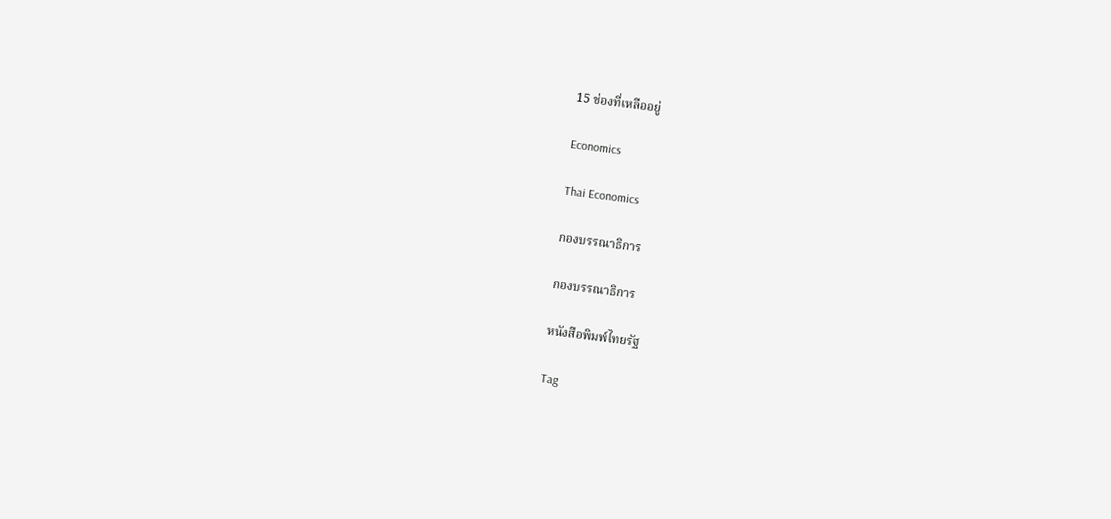15 ช่องที่เหลืออยู่

Economics

Thai Economics

กองบรรณาธิการ

กองบรรณาธิการ

หนังสือพิมพ์ไทยรัฐ

Tag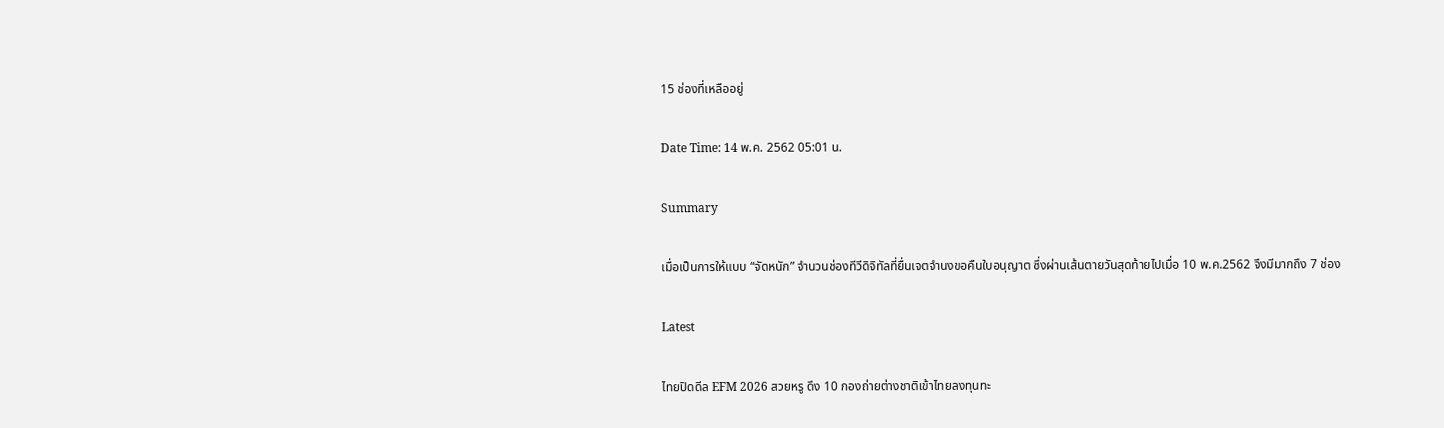15 ช่องที่เหลืออยู่

Date Time: 14 พ.ค. 2562 05:01 น.

Summary

เมื่อเป็นการให้แบบ “จัดหนัก” จำนวนช่องทีวีดิจิทัลที่ยื่นเจตจำนงขอคืนใบอนุญาต ซึ่งผ่านเส้นตายวันสุดท้ายไปเมื่อ 10 พ.ค.2562 จึงมีมากถึง 7 ช่อง

Latest

ไทยปิดดีล EFM 2026 สวยหรู ดึง 10 กองถ่ายต่างชาติเข้าไทยลงทุนทะ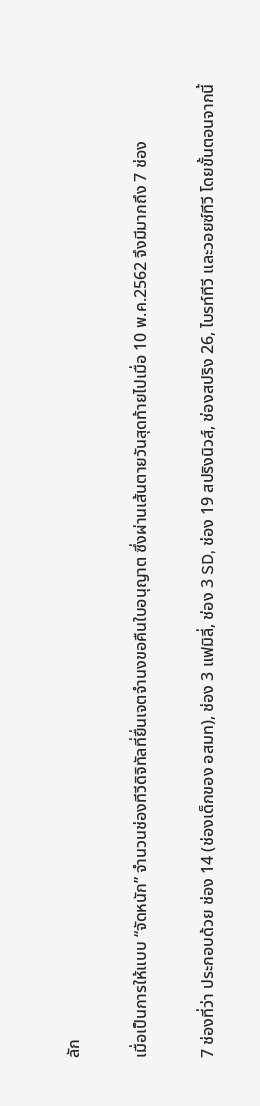ลัก

เมื่อเป็นการให้แบบ “จัดหนัก” จำนวนช่องทีวีดิจิทัลที่ยื่นเจตจำนงขอคืนใบอนุญาต ซึ่งผ่านเส้นตายวันสุดท้ายไปเมื่อ 10 พ.ค.2562 จึงมีมากถึง 7 ช่อง

7 ช่องที่ว่า ประกอบด้วย ช่อง 14 (ช่องเด็กของ อสมท), ช่อง 3 แฟมิลี่, ช่อง 3 SD, ช่อง 19 สปริงนิวส์, ช่องสปริง 26, ไบรท์ทีวี และวอยซ์ทีวี โดยขั้นตอนจากนี้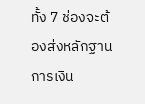ทั้ง 7 ช่องจะต้องส่งหลักฐานการเงิน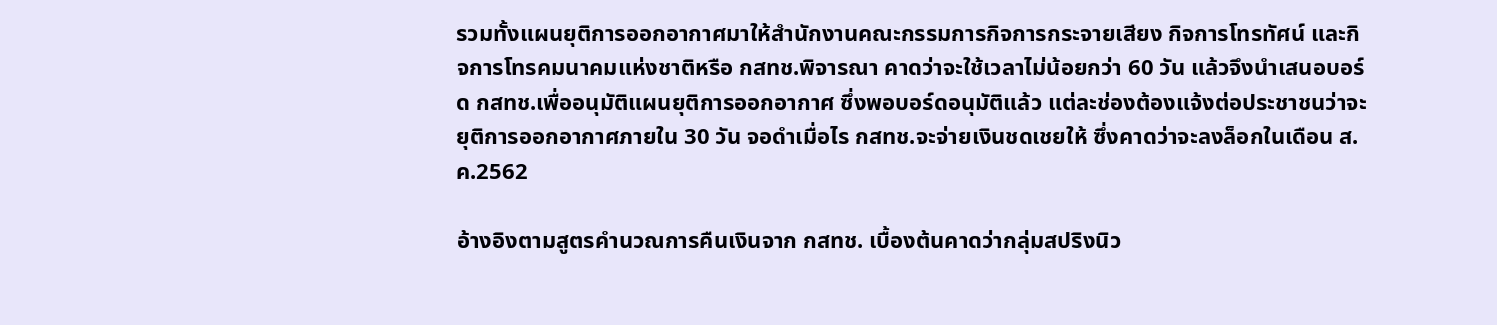รวมทั้งแผนยุติการออกอากาศมาให้สำนักงานคณะกรรมการกิจการกระจายเสียง กิจการโทรทัศน์ และกิจการโทรคมนาคมแห่งชาติหรือ กสทช.พิจารณา คาดว่าจะใช้เวลาไม่น้อยกว่า 60 วัน แล้วจึงนำเสนอบอร์ด กสทช.เพื่ออนุมัติแผนยุติการออกอากาศ ซึ่งพอบอร์ดอนุมัติแล้ว แต่ละช่องต้องแจ้งต่อประชาชนว่าจะยุติการออกอากาศภายใน 30 วัน จอดำเมื่อไร กสทช.จะจ่ายเงินชดเชยให้ ซึ่งคาดว่าจะลงล็อกในเดือน ส.ค.2562

อ้างอิงตามสูตรคำนวณการคืนเงินจาก กสทช. เบื้องต้นคาดว่ากลุ่มสปริงนิว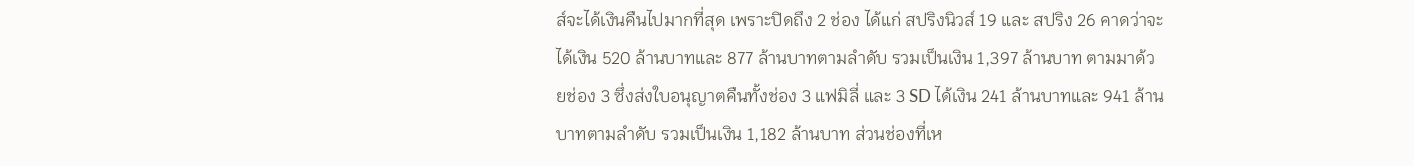ส์จะได้เงินคืนไปมากที่สุด เพราะปิดถึง 2 ช่อง ได้แก่ สปริงนิวส์ 19 และ สปริง 26 คาดว่าจะได้เงิน 520 ล้านบาทและ 877 ล้านบาทตามลำดับ รวมเป็นเงิน 1,397 ล้านบาท ตามมาด้วยช่อง 3 ซึ่งส่งใบอนุญาตคืนทั้งช่อง 3 แฟมิลี่ และ 3 SD ได้เงิน 241 ล้านบาทและ 941 ล้านบาทตามลำดับ รวมเป็นเงิน 1,182 ล้านบาท ส่วนช่องที่เห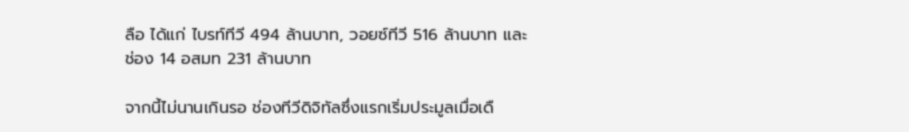ลือ ได้แก่ ไบรท์ทีวี 494 ล้านบาท, วอยซ์ทีวี 516 ล้านบาท และช่อง 14 อสมท 231 ล้านบาท

จากนี้ไม่นานเกินรอ ช่องทีวีดิจิทัลซึ่งแรกเริ่มประมูลเมื่อเดื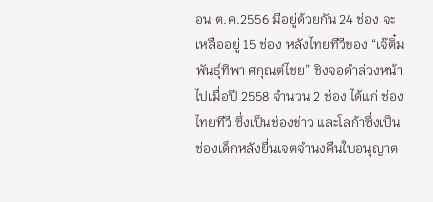อน ต.ค.2556 มีอยู่ด้วยกัน 24 ช่อง จะเหลืออยู่ 15 ช่อง หลังไทยทีวีของ “เจ๊ติ๋ม พันธุ์ทิพา ศกุณต์ไชย” ชิงจอดำล่วงหน้าไปเมื่อปี 2558 จำนวน 2 ช่อง ได้แก่ ช่องไทยทีวี ซึ่งเป็นช่องข่าว และโลก้าซึ่งเป็นช่องเด็กหลังยื่นเจตจำนงคืนใบอนุญาต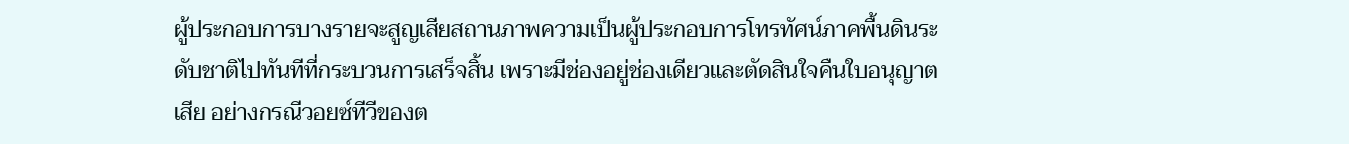ผู้ประกอบการบางรายจะสูญเสียสถานภาพความเป็นผู้ประกอบการโทรทัศน์ภาคพื้นดินระดับชาติไปทันทีที่กระบวนการเสร็จสิ้น เพราะมีช่องอยู่ช่องเดียวและตัดสินใจคืนใบอนุญาตเสีย อย่างกรณีวอยซ์ทีวีของต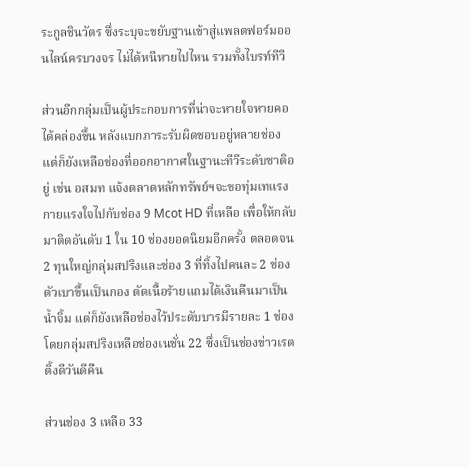ระกูลชินวัตร ซึ่งระบุจะขยับฐานเข้าสู่แพลตฟอร์มออนไลน์ครบวงจร ไม่ได้หนีหายไปไหน รวมทั้งไบรท์ทีวี

ส่วนอีกกลุ่มเป็นผู้ประกอบการที่น่าจะหายใจหายคอได้คล่องขึ้น หลังแบกภาระรับผิดชอบอยู่หลายช่อง แต่ก็ยังเหลือช่องที่ออกอากาศในฐานะทีวีระดับชาติอยู่ เช่น อสมท แจ้งตลาดหลักทรัพย์ฯจะขอทุ่มเทแรงกายแรงใจไปกับช่อง 9 Mcot HD ที่เหลือ เพื่อให้กลับมาติดอันดับ 1 ใน 10 ช่องยอดนิยมอีกครั้ง ตลอดจน 2 ทุนใหญ่กลุ่มสปริงและช่อง 3 ที่ทิ้งไปคนละ 2 ช่อง ตัวเบาขึ้นเป็นกอง ตัดเนื้อร้ายแถมได้เงินคืนมาเป็นน้ำจิ้ม แต่ก็ยังเหลือช่องไว้ประดับบารมีรายละ 1 ช่อง โดยกลุ่มสปริงเหลือช่องเนชั่น 22 ซึ่งเป็นช่องข่าวเรตติ้งดีวันดีคืน

ส่วนช่อง 3 เหลือ 33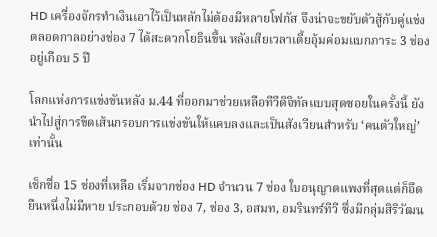HD เครื่องจักรทำเงินเอาไว้เป็นหลักไม่ต้องมีหลายโฟกัส จึงน่าจะขยับตัวสู้กับคู่แข่งตลอดกาลอย่างช่อง 7 ได้สะดวกโยธินขึ้น หลังเสียเวลาเตี้ยอุ้มค่อมแบกภาระ 3 ช่อง อยู่เกือบ 5 ปี

โลกแห่งการแข่งขันหลัง ม.44 ที่ออกมาช่วยเหลือทีวีดิจิทัลแบบสุดซอยในครั้งนี้ ยังนำไปสู่การขีดเส้นกรอบการแข่งขันให้แคบลงและเป็นสังเวียนสำหรับ ‘คนตัวใหญ่’ เท่านั้น

เช็กชื่อ 15 ช่องที่เหลือ เริ่มจากช่อง HD จำนวน 7 ช่อง ใบอนุญาตแพงที่สุดแต่ก็อึดยืนหนึ่งไม่มีหาย ประกอบด้วย ช่อง 7, ช่อง 3, อสมท, อมรินทร์ทีวี ซึ่งมีกลุ่มสิริวัฒน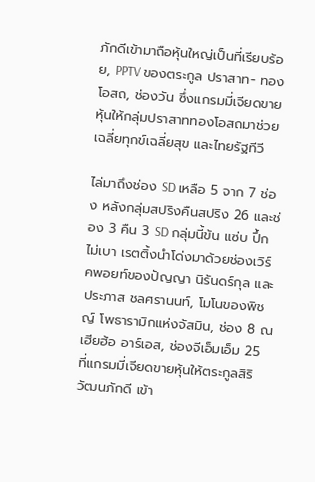ภักดีเข้ามาถือหุ้นใหญ่เป็นที่เรียบร้อย, PPTV ของตระกูล ปราสาท- ทองโอสถ, ช่องวัน ซึ่งแกรมมี่เจียดขายหุ้นให้กลุ่มปราสาททองโอสถมาช่วยเฉลี่ยทุกข์เฉลี่ยสุข และไทยรัฐทีวี

ไล่มาถึงช่อง SD เหลือ 5 จาก 7 ช่อง หลังกลุ่มสปริงคืนสปริง 26 และช่อง 3 คืน 3 SD กลุ่มนี้ข้น แซ่บ ปึ้กไม่เบา เรตติ้งนำโด่งมาด้วยช่องเวิร์คพอยท์ของปัญญา นิรันดร์กุล และประภาส ชลศรานนท์, โมโนของพิชญ์ โพธารามิกแห่งจัสมิน, ช่อง 8 ณ เฮียฮ้อ อาร์เอส, ช่องจีเอ็มเอ็ม 25 ที่แกรมมี่เจียดขายหุ้นให้ตระกูลสิริวัฒนภักดี เข้า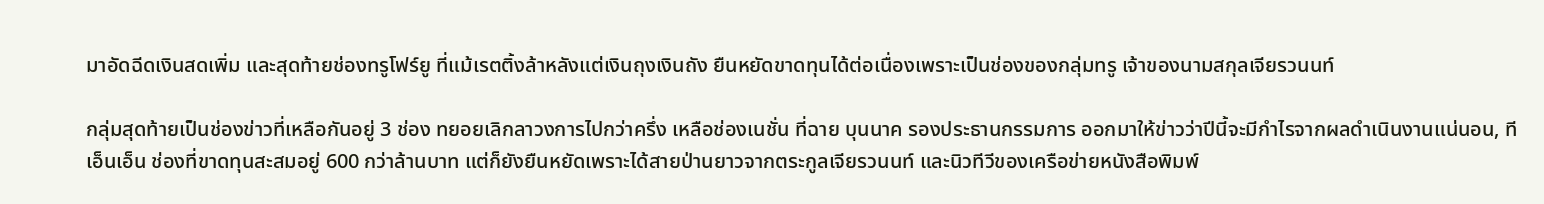มาอัดฉีดเงินสดเพิ่ม และสุดท้ายช่องทรูโฟร์ยู ที่แม้เรตติ้งล้าหลังแต่เงินถุงเงินถัง ยืนหยัดขาดทุนได้ต่อเนื่องเพราะเป็นช่องของกลุ่มทรู เจ้าของนามสกุลเจียรวนนท์

กลุ่มสุดท้ายเป็นช่องข่าวที่เหลือกันอยู่ 3 ช่อง ทยอยเลิกลาวงการไปกว่าครึ่ง เหลือช่องเนชั่น ที่ฉาย บุนนาค รองประธานกรรมการ ออกมาให้ข่าวว่าปีนี้จะมีกำไรจากผลดำเนินงานแน่นอน, ทีเอ็นเอ็น ช่องที่ขาดทุนสะสมอยู่ 600 กว่าล้านบาท แต่ก็ยังยืนหยัดเพราะได้สายป่านยาวจากตระกูลเจียรวนนท์ และนิวทีวีของเครือข่ายหนังสือพิมพ์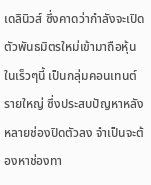เดลินิวส์ ซึ่งคาดว่ากำลังจะเปิดตัวพันธมิตรใหม่เข้ามาถือหุ้นในเร็วๆนี้ เป็นกลุ่มคอนเทนต์รายใหญ่ ซึ่งประสบปัญหาหลังหลายช่องปิดตัวลง จำเป็นจะต้องหาช่องทา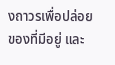งถาวรเพื่อปล่อยของที่มีอยู่ และ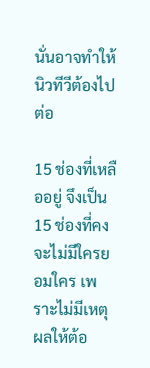นั่นอาจทำให้นิวทีวีต้องไปต่อ

15 ช่องที่เหลืออยู่ จึงเป็น 15 ช่องที่คงจะไม่มีใครยอมใคร เพราะไม่มีเหตุผลให้ต้อ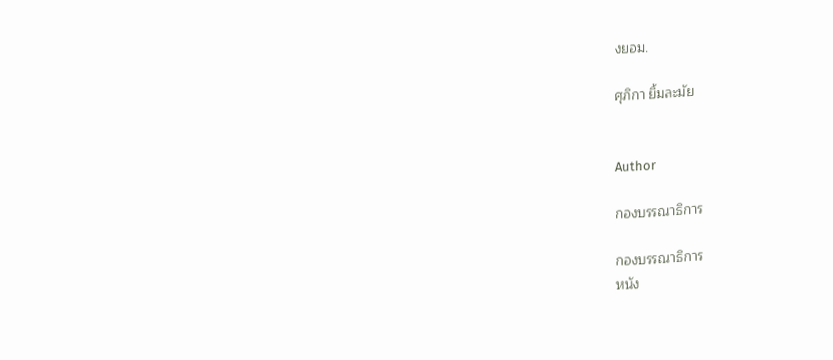งยอม.

ศุภิกา ยิ้มละมัย


Author

กองบรรณาธิการ

กองบรรณาธิการ
หนัง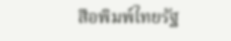สือพิมพ์ไทยรัฐ